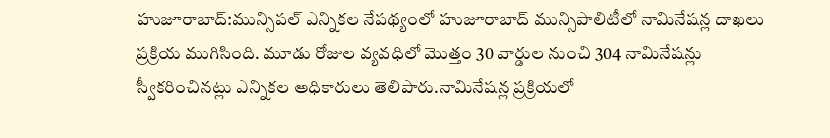హుజూరాబాద్:మున్సిపల్ ఎన్నికల నేపథ్యంలో హుజూరాబాద్ మున్సిపాలిటీలో నామినేషన్ల దాఖలు ప్రక్రియ ముగిసింది. మూడు రోజుల వ్యవధిలో మొత్తం 30 వార్డుల నుంచి 304 నామినేషన్లు స్వీకరించినట్లు ఎన్నికల అధికారులు తెలిపారు.నామినేషన్ల ప్రక్రియలో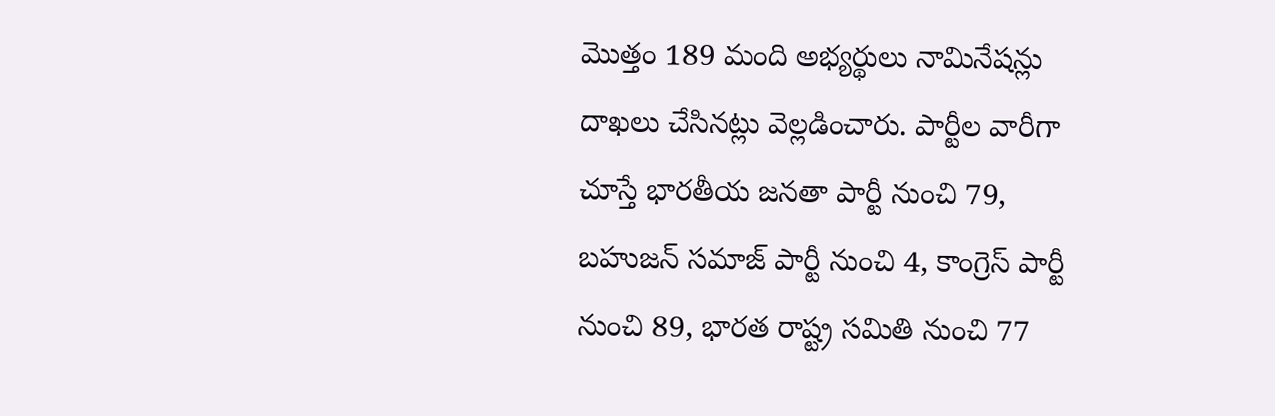మొత్తం 189 మంది అభ్యర్థులు నామినేషన్లు దాఖలు చేసినట్లు వెల్లడించారు. పార్టీల వారీగా చూస్తే భారతీయ జనతా పార్టీ నుంచి 79, బహుజన్ సమాజ్ పార్టీ నుంచి 4, కాంగ్రెస్ పార్టీ నుంచి 89, భారత రాష్ట్ర సమితి నుంచి 77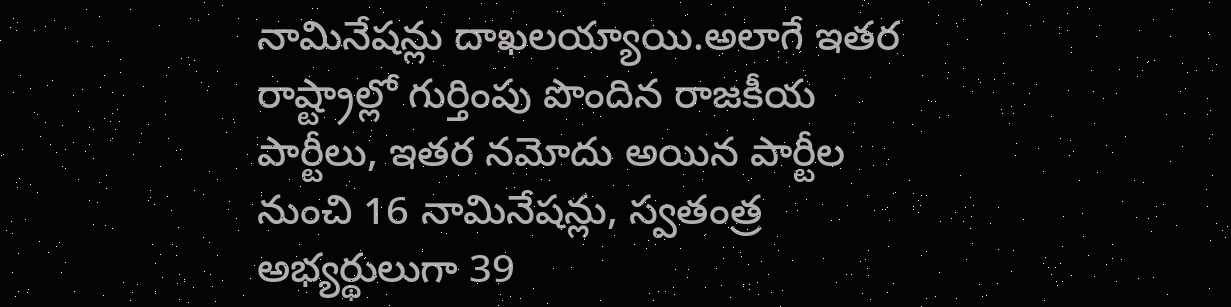నామినేషన్లు దాఖలయ్యాయి.అలాగే ఇతర రాష్ట్రాల్లో గుర్తింపు పొందిన రాజకీయ పార్టీలు, ఇతర నమోదు అయిన పార్టీల నుంచి 16 నామినేషన్లు, స్వతంత్ర అభ్యర్థులుగా 39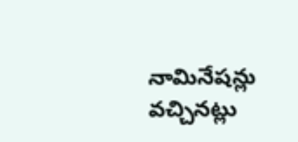నామినేషన్లు వచ్చినట్లు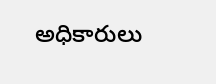అధికారులు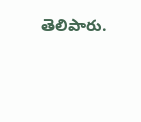తెలిపారు.